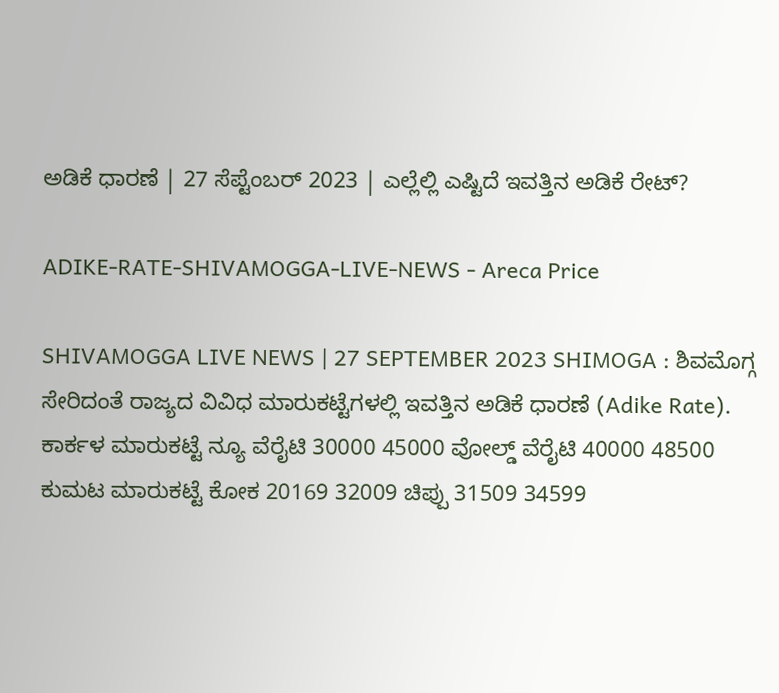ಅಡಿಕೆ ಧಾರಣೆ | 27 ಸೆಪ್ಟೆಂಬರ್‌ 2023 | ಎಲ್ಲೆಲ್ಲಿ ಎಷ್ಟಿದೆ ಇವತ್ತಿನ ಅಡಿಕೆ ರೇಟ್?

ADIKE-RATE-SHIVAMOGGA-LIVE-NEWS - Areca Price

SHIVAMOGGA LIVE NEWS | 27 SEPTEMBER 2023 SHIMOGA : ಶಿವಮೊಗ್ಗ ಸೇರಿದಂತೆ ರಾಜ್ಯದ ವಿವಿಧ ಮಾರುಕಟ್ಟೆಗಳಲ್ಲಿ ಇವತ್ತಿನ ಅಡಿಕೆ ಧಾರಣೆ (Adike Rate). ಕಾರ್ಕಳ ಮಾರುಕಟ್ಟೆ ನ್ಯೂ ವೆರೈಟಿ 30000 45000 ವೋಲ್ಡ್ ವೆರೈಟಿ 40000 48500 ಕುಮಟ ಮಾರುಕಟ್ಟೆ ಕೋಕ 20169 32009 ಚಿಪ್ಪು 31509 34599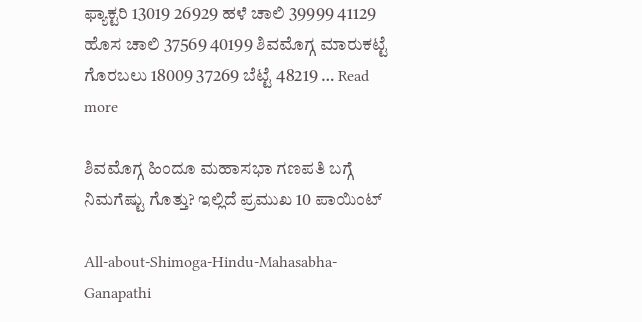ಫ್ಯಾಕ್ಟರಿ 13019 26929 ಹಳೆ ಚಾಲಿ 39999 41129 ಹೊಸ ಚಾಲಿ 37569 40199 ಶಿವಮೊಗ್ಗ ಮಾರುಕಟ್ಟೆ ಗೊರಬಲು 18009 37269 ಬೆಟ್ಟೆ 48219 … Read more

ಶಿವಮೊಗ್ಗ ಹಿಂದೂ ಮಹಾಸಭಾ ಗಣಪತಿ ಬಗ್ಗೆ ನಿಮಗೆಷ್ಟು ಗೊತ್ತು? ಇಲ್ಲಿದೆ ಪ್ರಮುಖ 10 ಪಾಯಿಂಟ್‌

All-about-Shimoga-Hindu-Mahasabha-Ganapathi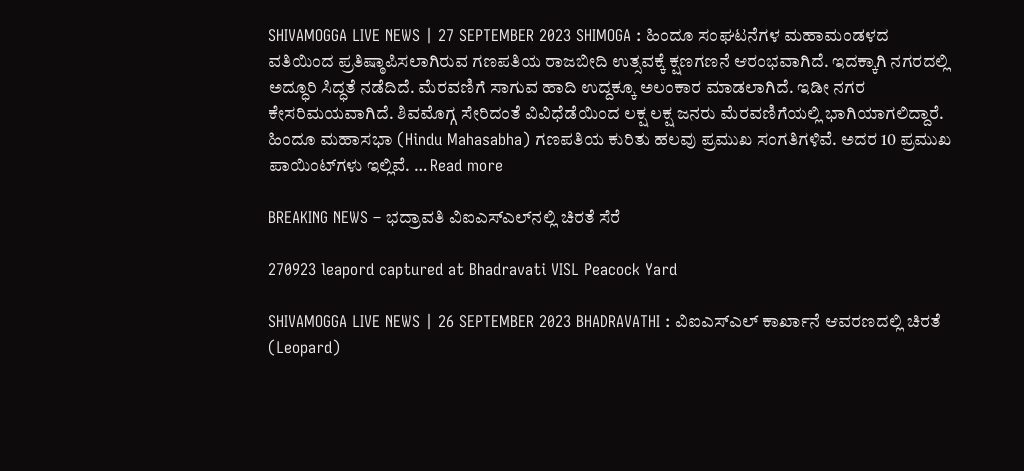SHIVAMOGGA LIVE NEWS | 27 SEPTEMBER 2023 SHIMOGA : ಹಿಂದೂ ಸಂಘಟನೆಗಳ ಮಹಾಮಂಡಳದ ವತಿಯಿಂದ ಪ್ರತಿಷ್ಠಾಪಿಸಲಾಗಿರುವ ಗಣಪತಿಯ ರಾಜಬೀದಿ ಉತ್ಸವಕ್ಕೆ ಕ್ಷಣಗಣನೆ ಆರಂಭವಾಗಿದೆ. ಇದಕ್ಕಾಗಿ ನಗರದಲ್ಲಿ ಅದ್ಧೂರಿ ಸಿದ್ಧತೆ ನಡೆದಿದೆ. ಮೆರವಣಿಗೆ ಸಾಗುವ ಹಾದಿ ಉದ್ದಕ್ಕೂ ಅಲಂಕಾರ ಮಾಡಲಾಗಿದೆ. ಇಡೀ ನಗರ ಕೇಸರಿಮಯವಾಗಿದೆ. ಶಿವಮೊಗ್ಗ ಸೇರಿದಂತೆ ವಿವಿಧೆಡೆಯಿಂದ ಲಕ್ಷ ಲಕ್ಷ ಜನರು ಮೆರವಣಿಗೆಯಲ್ಲಿ ಭಾಗಿಯಾಗಲಿದ್ದಾರೆ. ಹಿಂದೂ ಮಹಾಸಭಾ (Hindu Mahasabha) ಗಣಪತಿಯ ಕುರಿತು ಹಲವು ಪ್ರಮುಖ ಸಂಗತಿಗಳಿವೆ. ಅದರ 10 ಪ್ರಮುಖ ಪಾಯಿಂಟ್‌ಗಳು ಇಲ್ಲಿವೆ. … Read more

BREAKING NEWS – ಭದ್ರಾವತಿ ವಿಐಎಸ್‌ಎಲ್‌ನಲ್ಲಿ ಚಿರತೆ ಸೆರೆ

270923 leapord captured at Bhadravati VISL Peacock Yard

SHIVAMOGGA LIVE NEWS | 26 SEPTEMBER 2023 BHADRAVATHI : ವಿಐಎಸ್‌ಎಲ್‌ ಕಾರ್ಖಾನೆ ಆವರಣದಲ್ಲಿ ಚಿರತೆ (Leopard)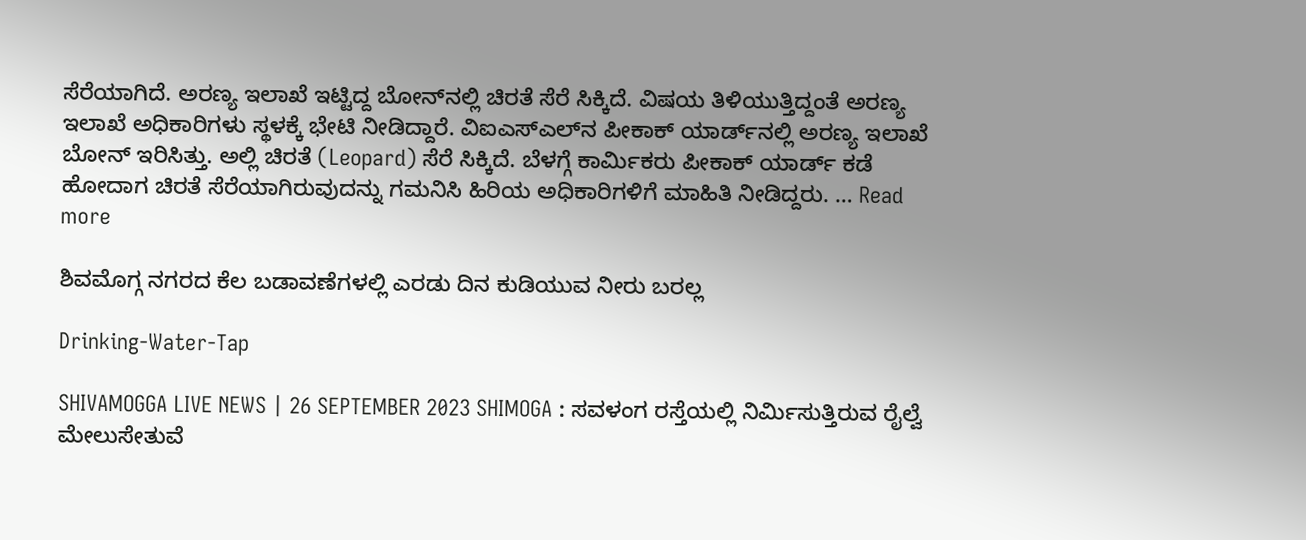ಸೆರೆಯಾಗಿದೆ. ಅರಣ್ಯ ಇಲಾಖೆ ಇಟ್ಟಿದ್ದ ಬೋನ್‌ನಲ್ಲಿ ಚಿರತೆ ಸೆರೆ ಸಿಕ್ಕಿದೆ. ವಿಷಯ ತಿಳಿಯುತ್ತಿದ್ದಂತೆ ಅರಣ್ಯ ಇಲಾಖೆ ಅಧಿಕಾರಿಗಳು ಸ್ಥಳಕ್ಕೆ ಭೇಟಿ ನೀಡಿದ್ದಾರೆ. ವಿಐಎಸ್‌ಎಲ್‌ನ ಪೀಕಾಕ್‌ ಯಾರ್ಡ್‌ನಲ್ಲಿ ಅರಣ್ಯ ಇಲಾಖೆ ಬೋನ್‌ ಇರಿಸಿತ್ತು. ಅಲ್ಲಿ ಚಿರತೆ (Leopard) ಸೆರೆ ಸಿಕ್ಕಿದೆ. ಬೆಳಗ್ಗೆ ಕಾರ್ಮಿಕರು ಪೀಕಾಕ್‌ ಯಾರ್ಡ್‌ ಕಡೆ ಹೋದಾಗ ಚಿರತೆ ಸೆರೆಯಾಗಿರುವುದನ್ನು ಗಮನಿಸಿ ಹಿರಿಯ ಅಧಿಕಾರಿಗಳಿಗೆ ಮಾಹಿತಿ ನೀಡಿದ್ದರು. … Read more

ಶಿವಮೊಗ್ಗ ನಗರದ ಕೆಲ ಬಡಾವಣೆಗಳಲ್ಲಿ ಎರಡು ದಿನ ಕುಡಿಯುವ ನೀರು ಬರಲ್ಲ

Drinking-Water-Tap

SHIVAMOGGA LIVE NEWS | 26 SEPTEMBER 2023 SHIMOGA : ಸವಳಂಗ ರಸ್ತೆಯಲ್ಲಿ ನಿರ್ಮಿಸುತ್ತಿರುವ ರೈಲ್ವೆ ಮೇಲುಸೇತುವೆ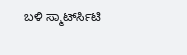ಬಳಿ ಸ್ಮಾರ್ಟ್‍ಸಿಟಿ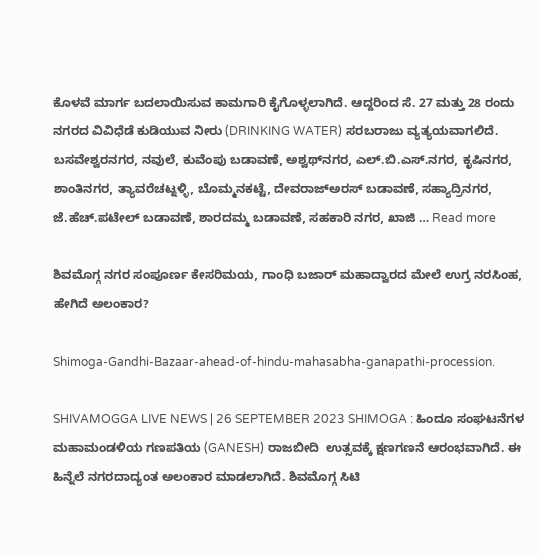ಕೊಳವೆ ಮಾರ್ಗ ಬದಲಾಯಿಸುವ ಕಾಮಗಾರಿ ಕೈಗೊಳ್ಳಲಾಗಿದೆ. ಆದ್ದರಿಂದ ಸೆ. 27 ಮತ್ತು 28 ರಂದು ನಗರದ ವಿವಿಧೆಡೆ ಕುಡಿಯುವ ನೀರು (DRINKING WATER) ಸರಬರಾಜು ವ್ಯತ್ಯಯವಾಗಲಿದೆ. ಬಸವೇಶ್ವರನಗರ, ನವುಲೆ, ಕುವೆಂಪು ಬಡಾವಣೆ, ಅಶ್ವಥ್‍ನಗರ, ಎಲ್.ಬಿ.ಎಸ್.ನಗರ, ಕೃಷಿನಗರ, ಶಾಂತಿನಗರ, ತ್ಯಾವರೆಚಟ್ನಳ್ಳಿ, ಬೊಮ್ಮನಕಟ್ಟೆ, ದೇವರಾಜ್‍ಅರಸ್ ಬಡಾವಣೆ, ಸಹ್ಯಾದ್ರಿನಗರ, ಜೆ.ಹೆಚ್.ಪಟೇಲ್ ಬಡಾವಣೆ, ಶಾರದಮ್ಮ ಬಡಾವಣೆ, ಸಹಕಾರಿ ನಗರ, ಖಾಜಿ … Read more

ಶಿವಮೊಗ್ಗ ನಗರ ಸಂಪೂರ್ಣ ಕೇಸರಿಮಯ, ಗಾಂಧಿ ಬಜಾರ್‌ ಮಹಾದ್ವಾರದ ಮೇಲೆ ಉಗ್ರ ನರಸಿಂಹ, ಹೇಗಿದೆ ಅಲಂಕಾರ?

Shimoga-Gandhi-Bazaar-ahead-of-hindu-mahasabha-ganapathi-procession.

SHIVAMOGGA LIVE NEWS | 26 SEPTEMBER 2023 SHIMOGA : ಹಿಂದೂ ಸಂಘಟನೆಗಳ ಮಹಾಮಂಡಳಿಯ ಗಣಪತಿಯ (GANESH) ರಾಜಬೀದಿ  ಉತ್ಸವಕ್ಕೆ ಕ್ಷಣಗಣನೆ ಆರಂಭವಾಗಿದೆ. ಈ ಹಿನ್ನೆಲೆ ನಗರದಾದ್ಯಂತ ಅಲಂಕಾರ ಮಾಡಲಾಗಿದೆ. ಶಿವಮೊಗ್ಗ ಸಿಟಿ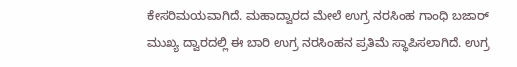ಕೇಸರಿಮಯವಾಗಿದೆ. ಮಹಾದ್ವಾರದ ಮೇಲೆ ಉಗ್ರ ನರಸಿಂಹ ಗಾಂಧಿ ಬಜಾರ್‌ ಮುಖ್ಯ ದ್ವಾರದಲ್ಲಿ ಈ ಬಾರಿ ಉಗ್ರ ನರಸಿಂಹನ ಪ್ರತಿಮೆ ಸ್ಥಾಪಿಸಲಾಗಿದೆ. ಉಗ್ರ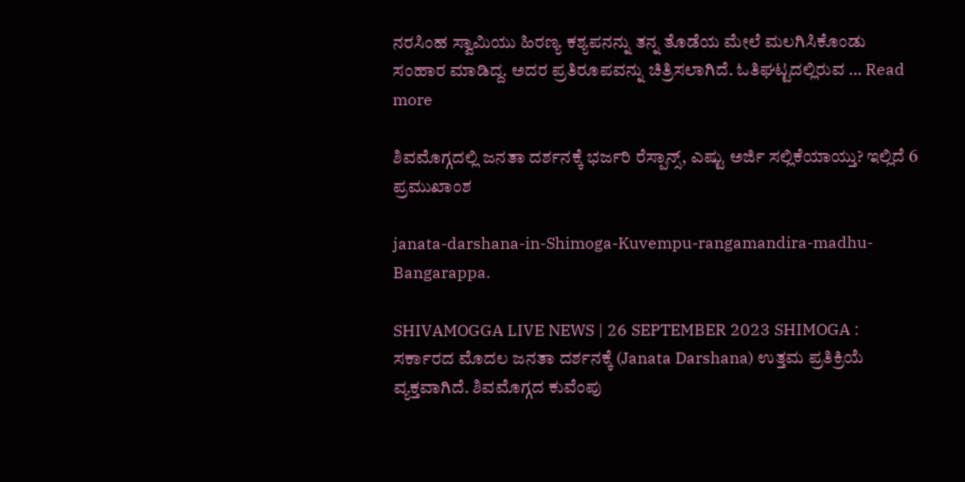ನರಸಿಂಹ ಸ್ವಾಮಿಯು ಹಿರಣ್ಯ ಕಶ್ಯಪನನ್ನು ತನ್ನ ತೊಡೆಯ ಮೇಲೆ ಮಲಗಿಸಿಕೊಂಡು ಸಂಹಾರ ಮಾಡಿದ್ದ. ಅದರ ಪ್ರತಿರೂಪವನ್ನು ಚಿತ್ರಿಸಲಾಗಿದೆ. ಓತಿಘಟ್ಟದಲ್ಲಿರುವ … Read more

ಶಿವಮೊಗ್ಗದಲ್ಲಿ ಜನತಾ ದರ್ಶನಕ್ಕೆ ಭರ್ಜರಿ ರೆಸ್ಪಾನ್ಸ್‌, ಎಷ್ಟು ಅರ್ಜಿ ಸಲ್ಲಿಕೆಯಾಯ್ತು? ಇಲ್ಲಿದೆ 6 ಪ್ರಮುಖಾಂಶ

janata-darshana-in-Shimoga-Kuvempu-rangamandira-madhu-Bangarappa.

SHIVAMOGGA LIVE NEWS | 26 SEPTEMBER 2023 SHIMOGA : ಸರ್ಕಾರದ ಮೊದಲ ಜನತಾ ದರ್ಶನಕ್ಕೆ (Janata Darshana) ಉತ್ತಮ ಪ್ರತಿಕ್ರಿಯೆ ವ್ಯಕ್ತವಾಗಿದೆ. ಶಿವಮೊಗ್ಗದ ಕುವೆಂಪು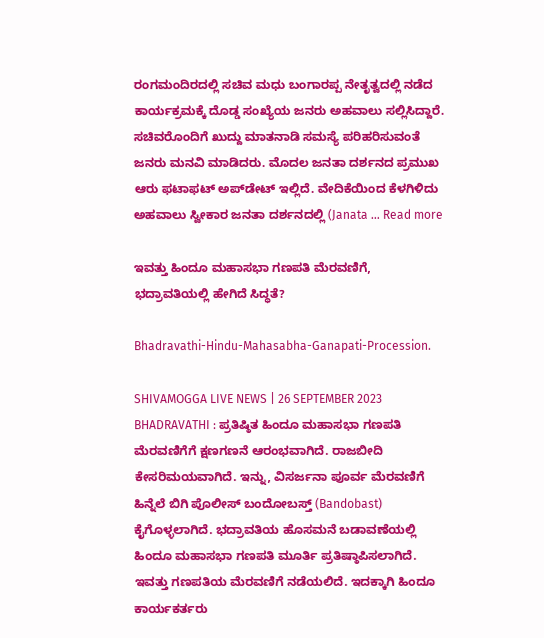ರಂಗಮಂದಿರದಲ್ಲಿ ಸಚಿವ ಮಧು ಬಂಗಾರಪ್ಪ ನೇತೃತ್ವದಲ್ಲಿ ನಡೆದ ಕಾರ್ಯಕ್ರಮಕ್ಕೆ ದೊಡ್ಡ ಸಂಖ್ಯೆಯ ಜನರು ಅಹವಾಲು ಸಲ್ಲಿಸಿದ್ದಾರೆ. ಸಚಿವರೊಂದಿಗೆ ಖುದ್ದು ಮಾತನಾಡಿ ಸಮಸ್ಯೆ ಪರಿಹರಿಸುವಂತೆ ಜನರು ಮನವಿ ಮಾಡಿದರು. ಮೊದಲ ಜನತಾ ದರ್ಶನದ ಪ್ರಮುಖ ಆರು ಫಟಾಫಟ್‌ ಅಪ್‌ಡೇಟ್‌ ಇಲ್ಲಿದೆ. ವೇದಿಕೆಯಿಂದ ಕೆಳಗಿಳಿದು ಅಹವಾಲು ಸ್ವೀಕಾರ ಜನತಾ ದರ್ಶನದಲ್ಲಿ (Janata … Read more

ಇವತ್ತು ಹಿಂದೂ ಮಹಾಸಭಾ ಗಣಪತಿ ಮೆರವಣಿಗೆ, ಭದ್ರಾವತಿಯಲ್ಲಿ ಹೇಗಿದೆ ಸಿದ್ಧತೆ?

Bhadravathi-Hindu-Mahasabha-Ganapati-Procession.

SHIVAMOGGA LIVE NEWS | 26 SEPTEMBER 2023 BHADRAVATHI : ಪ್ರತಿಷ್ಠಿತ ಹಿಂದೂ ಮಹಾಸಭಾ ಗಣಪತಿ ಮೆರವಣಿಗೆಗೆ ಕ್ಷಣಗಣನೆ ಆರಂಭವಾಗಿದೆ. ರಾಜಬೀದಿ ಕೇಸರಿಮಯವಾಗಿದೆ. ಇನ್ನು, ವಿಸರ್ಜನಾ ಪೂರ್ವ ಮೆರವಣಿಗೆ ಹಿನ್ನೆಲೆ ಬಿಗಿ ಪೊಲೀಸ್‌ ಬಂದೋಬಸ್ತ್‌ (Bandobast) ಕೈಗೊಳ್ಳಲಾಗಿದೆ. ಭದ್ರಾವತಿಯ ಹೊಸಮನೆ ಬಡಾವಣೆಯಲ್ಲಿ ಹಿಂದೂ ಮಹಾಸಭಾ ಗಣಪತಿ ಮೂರ್ತಿ ಪ್ರತಿಷ್ಠಾಪಿಸಲಾಗಿದೆ. ಇವತ್ತು ಗಣಪತಿಯ ಮೆರವಣಿಗೆ ನಡೆಯಲಿದೆ. ಇದಕ್ಕಾಗಿ ಹಿಂದೂ ಕಾರ್ಯಕರ್ತರು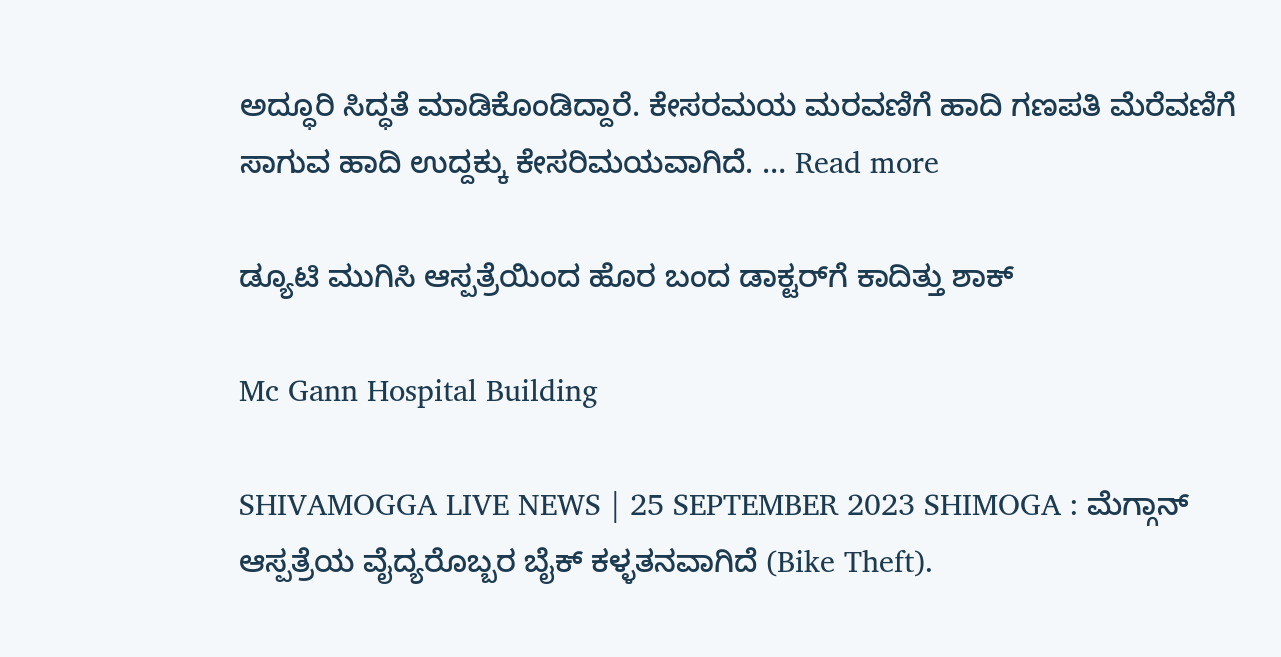ಅದ್ಧೂರಿ ಸಿದ್ಧತೆ ಮಾಡಿಕೊಂಡಿದ್ದಾರೆ. ಕೇಸರಮಯ ಮರವಣಿಗೆ ಹಾದಿ ಗಣಪತಿ ಮೆರೆವಣಿಗೆ ಸಾಗುವ ಹಾದಿ ಉದ್ದಕ್ಕು ಕೇಸರಿಮಯವಾಗಿದೆ. … Read more

ಡ್ಯೂಟಿ ಮುಗಿಸಿ ಆಸ್ಪತ್ರೆಯಿಂದ ಹೊರ ಬಂದ ಡಾಕ್ಟರ್‌ಗೆ ಕಾದಿತ್ತು ಶಾಕ್

Mc Gann Hospital Building

SHIVAMOGGA LIVE NEWS | 25 SEPTEMBER 2023 SHIMOGA : ಮೆಗ್ಗಾನ್‌ ಆಸ್ಪತ್ರೆಯ ವೈದ್ಯರೊಬ್ಬರ ಬೈಕ್‌ ಕಳ್ಳತನವಾಗಿದೆ‌ (Bike Theft).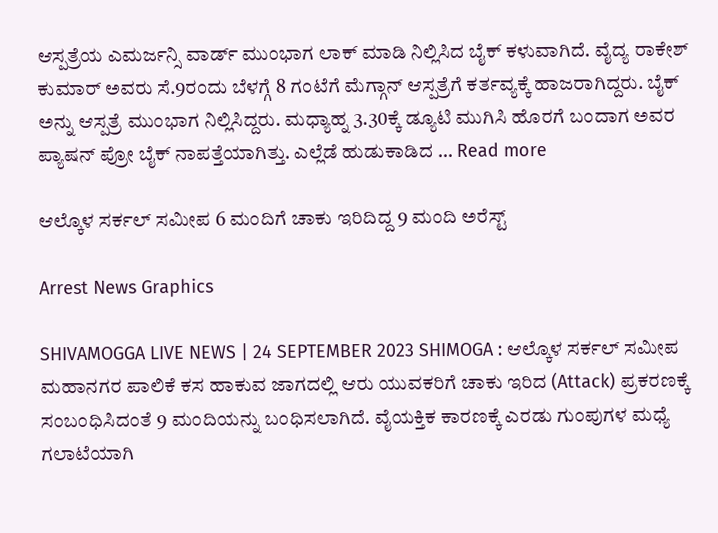ಆಸ್ಪತ್ರೆಯ ಎಮರ್ಜನ್ಸಿ ವಾರ್ಡ್‌ ಮುಂಭಾಗ ಲಾಕ್‌ ಮಾಡಿ ನಿಲ್ಲಿಸಿದ ಬೈಕ್‌ ಕಳುವಾಗಿದೆ. ವೈದ್ಯ ರಾಕೇಶ್‌ ಕುಮಾರ್‌ ಅವರು ಸೆ.9ರಂದು ಬೆಳಗ್ಗೆ 8 ಗಂಟೆಗೆ ಮೆಗ್ಗಾನ್‌ ಆಸ್ಪತ್ರೆಗೆ ಕರ್ತವ್ಯಕ್ಕೆ ಹಾಜರಾಗಿದ್ದರು. ಬೈಕ್‌ ಅನ್ನು ಆಸ್ಪತ್ರೆ ಮುಂಭಾಗ ನಿಲ್ಲಿಸಿದ್ದರು. ಮಧ್ಯಾಹ್ನ 3.30ಕ್ಕೆ ಡ್ಯೂಟಿ ಮುಗಿಸಿ ಹೊರಗೆ ಬಂದಾಗ ಅವರ ಪ್ಯಾಷನ್‌ ಪ್ರೋ ಬೈಕ್‌ ನಾಪತ್ತೆಯಾಗಿತ್ತು. ಎಲ್ಲೆಡೆ ಹುಡುಕಾಡಿದ … Read more

ಆಲ್ಕೊಳ ಸರ್ಕಲ್‌ ಸಮೀಪ 6 ಮಂದಿಗೆ ಚಾಕು ಇರಿದಿದ್ದ 9 ಮಂದಿ ಅರೆಸ್ಟ್‌

Arrest News Graphics

SHIVAMOGGA LIVE NEWS | 24 SEPTEMBER 2023 SHIMOGA : ಆಲ್ಕೊಳ ಸರ್ಕಲ್‌ ಸಮೀಪ ಮಹಾನಗರ ಪಾಲಿಕೆ ಕಸ ಹಾಕುವ ಜಾಗದಲ್ಲಿ ಆರು ಯುವಕರಿಗೆ ಚಾಕು ಇರಿದ (Attack) ಪ್ರಕರಣಕ್ಕೆ ಸಂಬಂಧಿಸಿದಂತೆ 9 ಮಂದಿಯನ್ನು ಬಂಧಿಸಲಾಗಿದೆ. ವೈಯಕ್ತಿಕ ಕಾರಣಕ್ಕೆ ಎರಡು ಗುಂಪುಗಳ ಮಧ್ಯೆ ಗಲಾಟೆಯಾಗಿ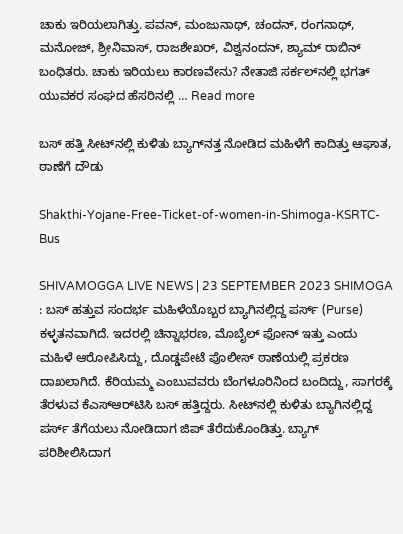ಚಾಕು ಇರಿಯಲಾಗಿತ್ತು. ಪವನ್‌, ಮಂಜುನಾಥ್‌, ಚಂದನ್‌, ರಂಗನಾಥ್‌, ಮನೋಜ್‌, ಶ್ರೀನಿವಾಸ್‌, ರಾಜಶೇಖರ್‌, ವಿಶ್ವನಂದನ್‌, ಶ್ಯಾಮ್‌ ರಾಬಿನ್‌ ಬಂಧಿತರು. ಚಾಕು ಇರಿಯಲು ಕಾರಣವೇನು? ನೇತಾಜಿ ಸರ್ಕಲ್‌ನಲ್ಲಿ ಭಗತ್‌ ಯುವಕರ ಸಂಘದ ಹೆಸರಿನಲ್ಲಿ … Read more

ಬಸ್‌ ಹತ್ತಿ ಸೀಟ್‌ನಲ್ಲಿ ಕುಳಿತು ಬ್ಯಾಗ್‌ನತ್ತ ನೋಡಿದ ಮಹಿಳೆಗೆ ಕಾದಿತ್ತು ಆಘಾತ, ಠಾಣೆಗೆ ದೌಡು

Shakthi-Yojane-Free-Ticket-of-women-in-Shimoga-KSRTC-Bus

SHIVAMOGGA LIVE NEWS | 23 SEPTEMBER 2023 SHIMOGA : ಬಸ್‌ ಹತ್ತುವ ಸಂದರ್ಭ ಮಹಿಳೆಯೊಬ್ಬರ ಬ್ಯಾಗಿನಲ್ಲಿದ್ದ ಪರ್ಸ್‌ (Purse) ಕಳ್ಳತನವಾಗಿದೆ. ಇದರಲ್ಲಿ ಚಿನ್ನಾಭರಣ, ಮೊಬೈಲ್‌ ಫೋನ್‌ ಇತ್ತು ಎಂದು ಮಹಿಳೆ ಆರೋಪಿಸಿದ್ದು, ದೊಡ್ಡಪೇಟೆ ಪೊಲೀಸ್‌ ಠಾಣೆಯಲ್ಲಿ ಪ್ರಕರಣ ದಾಖಲಾಗಿದೆ. ಕೆರಿಯಮ್ಮ ಎಂಬುವವರು ಬೆಂಗಳೂರಿನಿಂದ ಬಂದಿದ್ದು, ಸಾಗರಕ್ಕೆ ತೆರಳುವ ಕೆಎಸ್‌ಆರ್‌ಟಿಸಿ ಬಸ್‌ ಹತ್ತಿದ್ದರು. ಸೀಟ್‌ನಲ್ಲಿ ಕುಳಿತು ಬ್ಯಾಗಿನಲ್ಲಿದ್ದ ಪರ್ಸ್‌ ತೆಗೆಯಲು ನೋಡಿದಾಗ ಜಿಪ್‌ ತೆರೆದುಕೊಂಡಿತ್ತು. ಬ್ಯಾಗ್‌ ಪರಿಶೀಲಿಸಿದಾಗ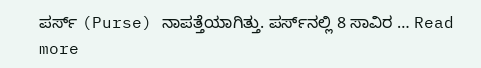ಪರ್ಸ್‌ (Purse) ನಾಪತ್ತೆಯಾಗಿತ್ತು. ಪರ್ಸ್‌ನಲ್ಲಿ 8 ಸಾವಿರ … Read more